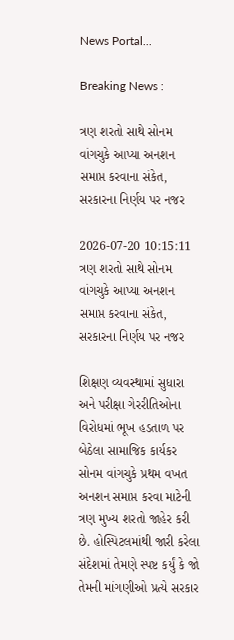News Portal...

Breaking News :

ત્રણ શરતો સાથે સોનમ વાંગચુકે આપ્યા અનશન સમાપ્ત કરવાના સંકેત, સરકારના નિર્ણય પર નજર

2026-07-20 10:15:11
ત્રણ શરતો સાથે સોનમ વાંગચુકે આપ્યા અનશન સમાપ્ત કરવાના સંકેત, સરકારના નિર્ણય પર નજર

શિક્ષણ વ્યવસ્થામાં સુધારા અને પરીક્ષા ગેરરીતિઓના વિરોધમાં ભૂખ હડતાળ પર બેઠેલા સામાજિક કાર્યકર સોનમ વાંગચુકે પ્રથમ વખત અનશન સમાપ્ત કરવા માટેની ત્રણ મુખ્ય શરતો જાહેર કરી છે. હોસ્પિટલમાંથી જારી કરેલા સંદેશમાં તેમણે સ્પષ્ટ કર્યું કે જો તેમની માંગણીઓ પ્રત્યે સરકાર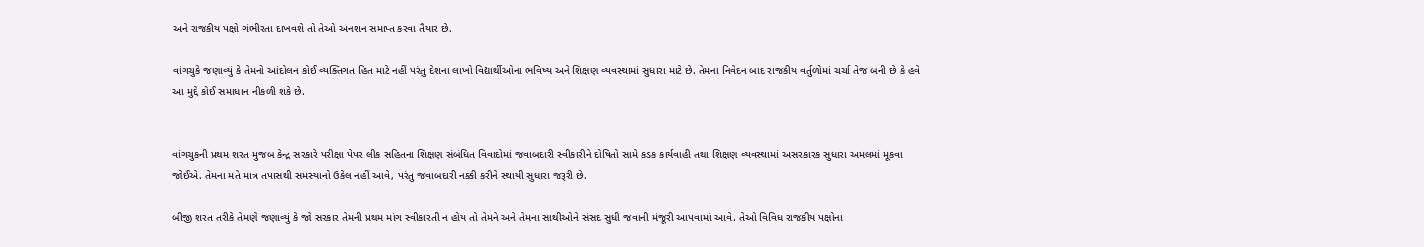અને રાજકીય પક્ષો ગંભીરતા દાખવશે તો તેઓ અનશન સમાપ્ત કરવા તૈયાર છે.

વાંગચુકે જણાવ્યું કે તેમનો આંદોલન કોઈ વ્યક્તિગત હિત માટે નહીં પરંતુ દેશના લાખો વિદ્યાર્થીઓના ભવિષ્ય અને શિક્ષણ વ્યવસ્થામાં સુધારા માટે છે. તેમના નિવેદન બાદ રાજકીય વર્તુળોમાં ચર્ચા તેજ બની છે કે હવે આ મુદ્દે કોઈ સમાધાન નીકળી શકે છે.


વાંગચુકની પ્રથમ શરત મુજબ કેન્દ્ર સરકારે પરીક્ષા પેપર લીક સહિતના શિક્ષણ સંબંધિત વિવાદોમાં જવાબદારી સ્વીકારીને દોષિતો સામે કડક કાર્યવાહી તથા શિક્ષણ વ્યવસ્થામાં અસરકારક સુધારા અમલમાં મૂકવા જોઈએ. તેમના મતે માત્ર તપાસથી સમસ્યાનો ઉકેલ નહીં આવે, પરંતુ જવાબદારી નક્કી કરીને સ્થાયી સુધારા જરૂરી છે.

બીજી શરત તરીકે તેમણે જણાવ્યું કે જો સરકાર તેમની પ્રથમ માંગ સ્વીકારતી ન હોય તો તેમને અને તેમના સાથીઓને સંસદ સુધી જવાની મંજૂરી આપવામાં આવે. તેઓ વિવિધ રાજકીય પક્ષોના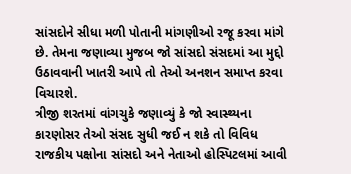સાંસદોને સીધા મળી પોતાની માંગણીઓ રજૂ કરવા માંગે છે. તેમના જણાવ્યા મુજબ જો સાંસદો સંસદમાં આ મુદ્દો ઉઠાવવાની ખાતરી આપે તો તેઓ અનશન સમાપ્ત કરવા વિચારશે.
ત્રીજી શરતમાં વાંગચુકે જણાવ્યું કે જો સ્વાસ્થ્યના કારણોસર તેઓ સંસદ સુધી જઈ ન શકે તો વિવિધ રાજકીય પક્ષોના સાંસદો અને નેતાઓ હોસ્પિટલમાં આવી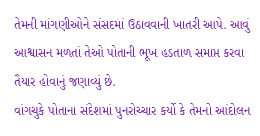તેમની માંગણીઓને સંસદમાં ઉઠાવવાની ખાતરી આપે. આવું આશ્વાસન મળતાં તેઓ પોતાની ભૂખ હડતાળ સમાપ્ત કરવા તૈયાર હોવાનું જણાવ્યું છે.
વાંગચુકે પોતાના સંદેશમાં પુનરોચ્ચાર કર્યો કે તેમનો આંદોલન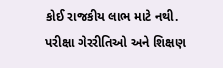કોઈ રાજકીય લાભ માટે નથી. પરીક્ષા ગેરરીતિઓ અને શિક્ષણ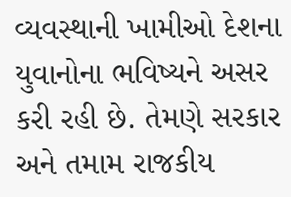વ્યવસ્થાની ખામીઓ દેશના યુવાનોના ભવિષ્યને અસર કરી રહી છે. તેમણે સરકાર અને તમામ રાજકીય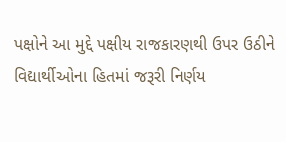પક્ષોને આ મુદ્દે પક્ષીય રાજકારણથી ઉપર ઉઠીને વિદ્યાર્થીઓના હિતમાં જરૂરી નિર્ણય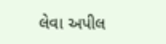લેવા અપીલ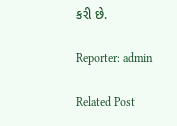કરી છે.

Reporter: admin

Related Post